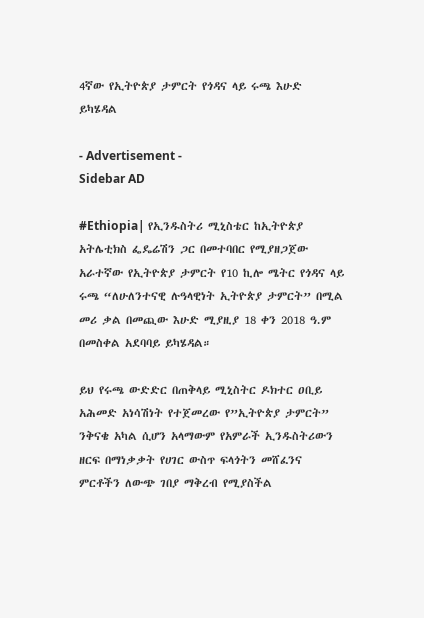4ኛው የኢትዮጵያ ታምርት የጎዳና ላይ ሩጫ እሁድ ይካሄዳል

- Advertisement -
Sidebar AD

#Ethiopia| የኢንዱስትሪ ሚኒስቴር ከኢትዮጵያ አትሌቲክስ ፌዴሬሽን ጋር በመተባበር የሚያዘጋጀው አራተኛው የኢትዮጵያ ታምርት የ10 ኪሎ ሜትር የጎዳና ላይ ሩጫ “ለሁለንተናዊ ሉዓላዊነት ኢትዮጵያ ታምርት” በሚል መሪ ቃል በመጪው እሁድ ሚያዚያ 18 ቀን 2018 ዓ.ም በመስቀል አደባባይ ይካሄዳል።

ይህ የሩጫ ውድድር በጠቅላይ ሚኒስትር ዶክተር ዐቢይ አሕመድ አነሳሽነት የተጀመረው የ”ኢትዮጵያ ታምርት” ንቅናቄ አካል ሲሆን አላማውም የአምራች ኢንዱስትሪውን ዘርፍ በማነቃቃት የሀገር ውስጥ ፍላጎትን መሸፈንና ምርቶችን ለውጭ ገበያ ማቅረብ የሚያስችል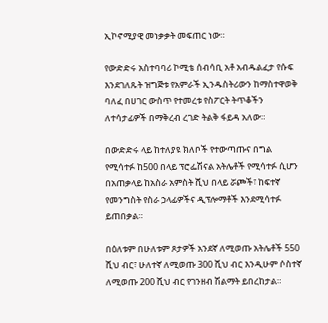ኢኮኖሚያዊ መነቃቃት መፍጠር ነው።

የውድድሩ አስተባባሪ ኮሚቴ ሰብሳቢ አቶ አብዱልፈታ የሱፍ እንደገለጹት ዝግጅቱ የአምራች ኢንዱስትሪውን ከማስተዋወቅ ባለፈ በሀገር ውስጥ የተመረቱ የስፖርት ትጥቆችን ለተሳታፊዎች በማቅረብ ረገድ ትልቅ ፋይዳ አለው።

በውድድሩ ላይ ከተለያዩ ክለቦች የተውጣጡና በግል የሚሳተፉ ከ500 በላይ ፕሮፌሽናል አትሌቶች የሚሳተፉ ሲሆን በአጠቃላይ ከአስራ አምስት ሺህ በላይ ሯጮች፣ ከፍተኛ የመንግስት የስራ ኃላፊዎችና ዲፕሎማቶች እንደሚሳተፉ ይጠበቃል።

በዕለቱም በሁለቱም ጾታዎች አንደኛ ለሚወጡ አትሌቶች 550 ሺህ ብር፣ ሁለተኛ ለሚወጡ 300 ሺህ ብር እንዲሁም ሶስተኛ ለሚወጡ 200 ሺህ ብር የገንዘብ ሽልማት ይበረከታል።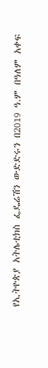የኢትዮጵያ አትሌቲክስ ፌዴሬሽን ውድድሩን በ2019 ዓ.ም በዓለም አቀፍ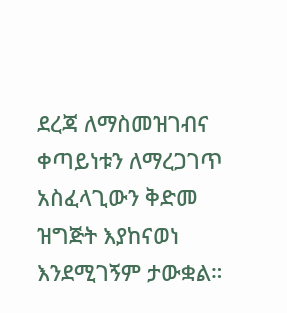ደረጃ ለማስመዝገብና ቀጣይነቱን ለማረጋገጥ አስፈላጊውን ቅድመ ዝግጅት እያከናወነ እንደሚገኝም ታውቋል።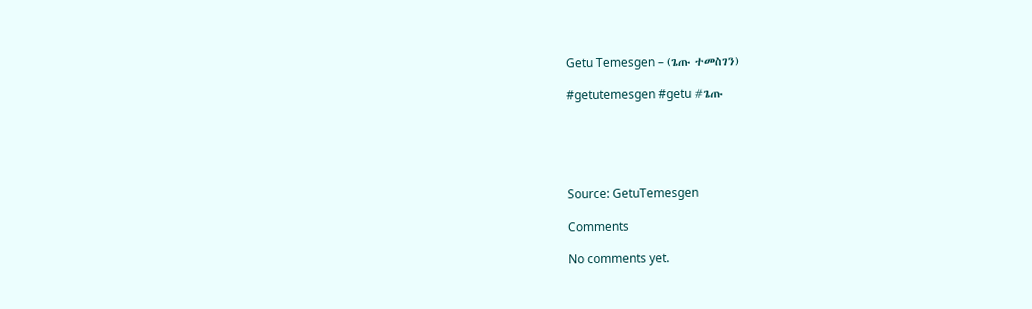Getu Temesgen – (ጌጡ ተመስገን)

#getutemesgen #getu #ጌጡ





Source: GetuTemesgen

Comments

No comments yet.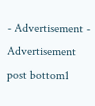- Advertisement -
Advertisement post bottom1